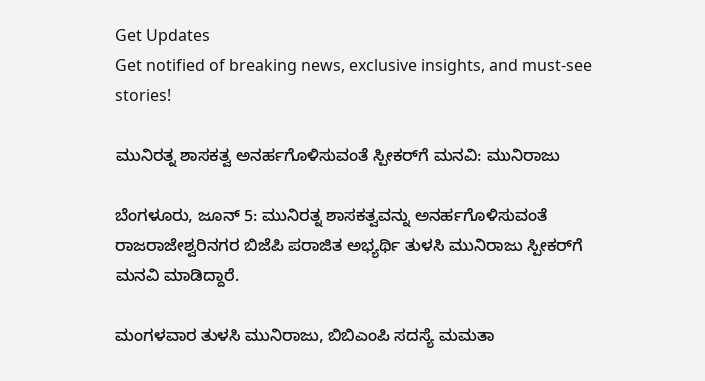Get Updates
Get notified of breaking news, exclusive insights, and must-see stories!

ಮುನಿರತ್ನ ಶಾಸಕತ್ವ ಅನರ್ಹಗೊಳಿಸುವಂತೆ ಸ್ಪೀಕರ್‌ಗೆ ಮನವಿ: ಮುನಿರಾಜು

ಬೆಂಗಳೂರು, ಜೂನ್ 5: ಮುನಿರತ್ನ ಶಾಸಕತ್ವವನ್ನು ಅನರ್ಹಗೊಳಿಸುವಂತೆ ರಾಜರಾಜೇಶ್ವರಿನಗರ ಬಿಜೆಪಿ ಪರಾಜಿತ ಅಭ್ಯರ್ಥಿ ತುಳಸಿ ಮುನಿರಾಜು ಸ್ಪೀಕರ್‌ಗೆ ಮನವಿ ಮಾಡಿದ್ದಾರೆ.

ಮಂಗಳವಾರ ತುಳಸಿ ಮುನಿರಾಜು, ಬಿಬಿಎಂಪಿ ಸದಸ್ಯೆ ಮಮತಾ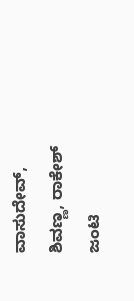ವಾಸುದೇವ್, ಶಿವಣ್ಣ, ರಾಕೇಶ್‌ ಜಂಟಿ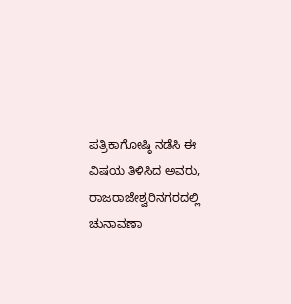ಪತ್ರಿಕಾಗೋಷ್ಠಿ ನಡೆಸಿ ಈ ವಿಷಯ ತಿಳಿಸಿದ ಅವರು, ರಾಜರಾಜೇಶ್ವರಿನಗರದಲ್ಲಿ ಚುನಾವಣಾ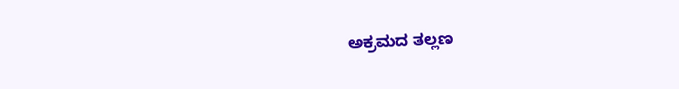ಅಕ್ರಮದ ತಲ್ಲಣ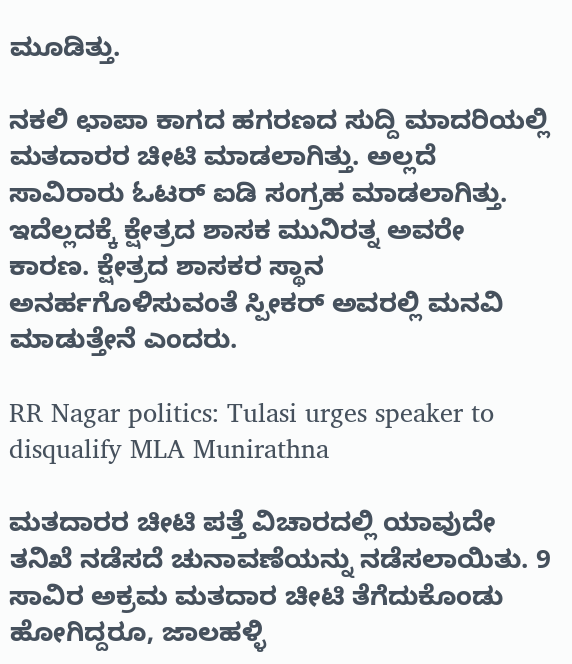ಮೂಡಿತ್ತು.

ನಕಲಿ ಛಾಪಾ ಕಾಗದ ಹಗರಣದ ಸುದ್ದಿ ಮಾದರಿಯಲ್ಲಿ ಮತದಾರರ ಚೀಟಿ ಮಾಡಲಾಗಿತ್ತು. ಅಲ್ಲದೆ ಸಾವಿರಾರು ಓಟರ್ ಐಡಿ ಸಂಗ್ರಹ ಮಾಡಲಾಗಿತ್ತು. ಇದೆಲ್ಲದಕ್ಕೆ ಕ್ಷೇತ್ರದ ಶಾಸಕ ಮುನಿರತ್ನ ಅವರೇ ಕಾರಣ. ಕ್ಷೇತ್ರದ ಶಾಸಕರ ಸ್ಥಾನ ಅನರ್ಹಗೊಳಿಸುವಂತೆ ಸ್ಪೀಕರ್ ಅವರಲ್ಲಿ ಮನವಿ ಮಾಡುತ್ತೇನೆ ಎಂದರು.

RR Nagar politics: Tulasi urges speaker to disqualify MLA Munirathna

ಮತದಾರರ ಚೀಟಿ ಪತ್ತೆ ವಿಚಾರದಲ್ಲಿ ಯಾವುದೇ ತನಿಖೆ ನಡೆಸದೆ ಚುನಾವಣೆಯನ್ನು ನಡೆಸಲಾಯಿತು. 9 ಸಾವಿರ ಅಕ್ರಮ ಮತದಾರ ಚೀಟಿ ತೆಗೆದುಕೊಂಡು ಹೋಗಿದ್ದರೂ, ಜಾಲಹಳ್ಳಿ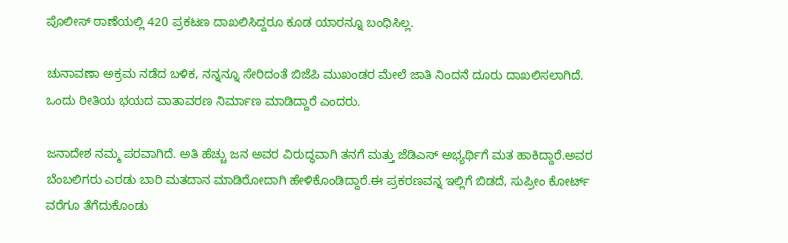ಪೊಲೀಸ್‌ ಠಾಣೆಯಲ್ಲಿ 420 ಪ್ರಕಟಣ ದಾಖಲಿಸಿದ್ದರೂ ಕೂಡ ಯಾರನ್ನೂ ಬಂಧಿಸಿಲ್ಲ.

ಚುನಾವಣಾ ಅಕ್ರಮ ನಡೆದ ಬಳಿಕ, ನನ್ನನ್ನೂ ಸೇರಿದಂತೆ ಬಿಜೆಪಿ ಮುಖಂಡರ ಮೇಲೆ ಜಾತಿ ನಿಂದನೆ ದೂರು ದಾಖಲಿಸಲಾಗಿದೆ. ಒಂದು ರೀತಿಯ ಭಯದ ವಾತಾವರಣ ನಿರ್ಮಾಣ ಮಾಡಿದ್ದಾರೆ ಎಂದರು.

ಜನಾದೇಶ ನಮ್ಮ ಪರವಾಗಿದೆ. ಅತಿ ಹೆಚ್ಚು ಜನ ಅವರ ವಿರುದ್ಧವಾಗಿ ತನಗೆ ಮತ್ತು ಜೆಡಿಎಸ್ ಅಭ್ಯರ್ಥಿಗೆ ಮತ ಹಾಕಿದ್ದಾರೆ.ಅವರ ಬೆಂಬಲಿಗರು ಎರಡು ಬಾರಿ ಮತದಾನ ಮಾಡಿರೋದಾಗಿ ಹೇಳಿಕೊಂಡಿದ್ದಾರೆ.ಈ ಪ್ರಕರಣವನ್ನ ಇಲ್ಲಿಗೆ ಬಿಡದೆ, ಸುಪ್ರೀಂ ಕೋರ್ಟ್ ವರೆಗೂ ತೆಗೆದುಕೊಂಡು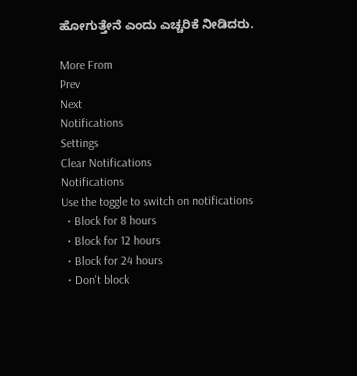ಹೋಗುತ್ತೇನೆ ಎಂದು ಎಚ್ಚರಿಕೆ ನೀಡಿದರು.

More From
Prev
Next
Notifications
Settings
Clear Notifications
Notifications
Use the toggle to switch on notifications
  • Block for 8 hours
  • Block for 12 hours
  • Block for 24 hours
  • Don't block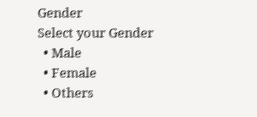Gender
Select your Gender
  • Male
  • Female
  • Others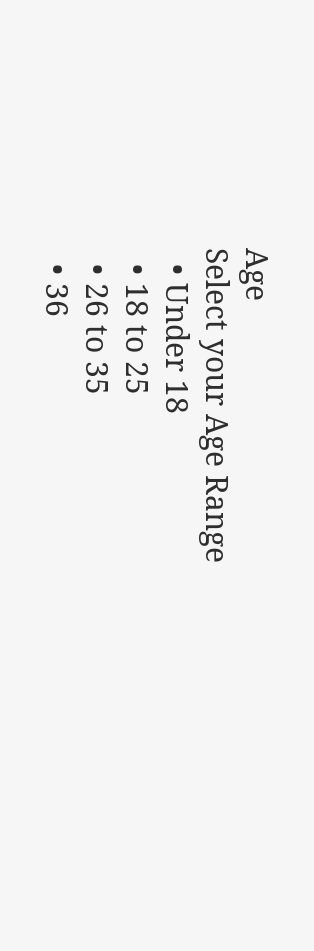Age
Select your Age Range
  • Under 18
  • 18 to 25
  • 26 to 35
  • 36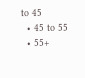to 45
  • 45 to 55
  • 55+